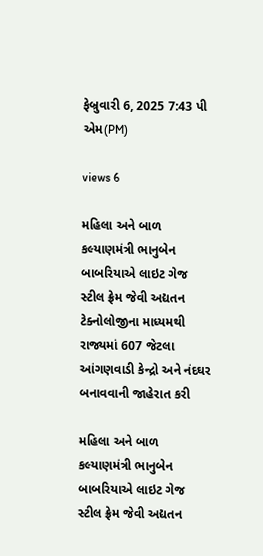ફેબ્રુવારી 6, 2025 7:43 પી એમ(PM)

views 6

મહિલા અને બાળ કલ્યાણમંત્રી ભાનુબેન બાબરિયાએ લાઇટ ગેજ સ્ટીલ ફ્રેમ જેવી અદ્યતન ટેક્નોલોજીના માધ્યમથી રાજ્યમાં 607 જેટલા આંગણવાડી કેન્દ્રો અને નંદઘર બનાવવાની જાહેરાત કરી

મહિલા અને બાળ કલ્યાણમંત્રી ભાનુબેન બાબરિયાએ લાઇટ ગેજ સ્ટીલ ફ્રેમ જેવી અદ્યતન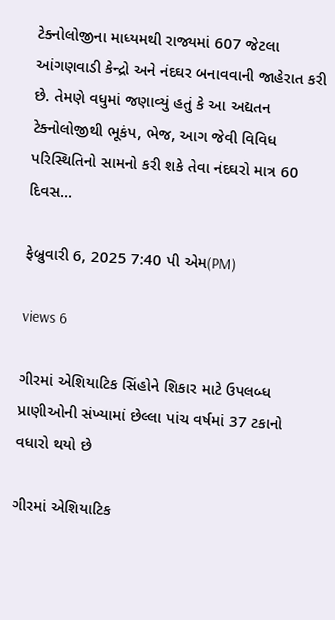ટેક્નોલોજીના માધ્યમથી રાજ્યમાં 607 જેટલા આંગણવાડી કેન્દ્રો અને નંદઘર બનાવવાની જાહેરાત કરી છે. તેમણે વધુમાં જણાવ્યું હતું કે આ અદ્યતન ટેક્નોલોજીથી ભૂકંપ, ભેજ, આગ જેવી વિવિધ પરિસ્થિતિનો સામનો કરી શકે તેવા નંદઘરો માત્ર 60 દિવસ...

ફેબ્રુવારી 6, 2025 7:40 પી એમ(PM)

views 6

ગીરમાં એશિયાટિક સિંહોને શિકાર માટે ઉપલબ્ધ પ્રાણીઓની સંખ્યામાં છેલ્લા પાંચ વર્ષમાં 37 ટકાનો વધારો થયો છે

ગીરમાં એશિયાટિક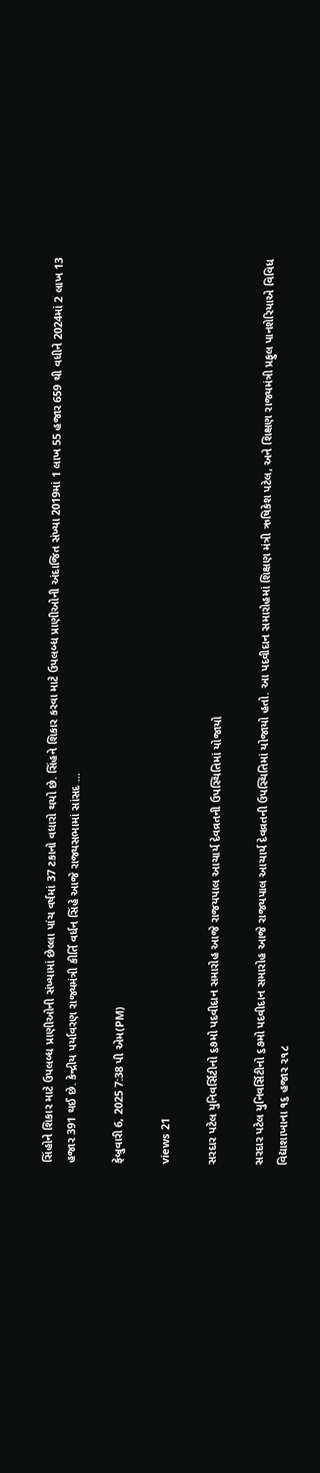સિંહોને શિકાર માટે ઉપલબ્ધ પ્રાણીઓની સંખ્યામાં છેલ્લા પાંચ વર્ષમાં 37 ટકાનો વધારો થયો છે. સિંહને શિકાર કરવા માટે ઉપલબ્ધ પ્રાણીઓની અંદાજિત સંખ્યા 2019માં 1 લાખ 55 હજાર 659 થી વધીને 2024માં 2 લાખ 13 હજાર 391 થઈ છે. કેન્દ્રીય પર્યાવરણ રાજ્યમંત્રી કીર્તિ વર્ધન સિંહે આજે રાજ્યસભામાં સાંસદ ...

ફેબ્રુવારી 6, 2025 7:38 પી એમ(PM)

views 21

સરદાર પટેલ યુનિવર્સિટીનો ૬૭મો પદવીદાન સમારોહ આજે રાજયપાલ આચાર્ય દેવવ્રતની ઉપસ્થિતિમાં યોજાયો

સરદાર પટેલ યુનિવર્સિટીનો ૬૭મો પદવીદાન સમારોહ આજે રાજયપાલ આચાર્ય દેવવ્રતની ઉપસ્થિતિમાં યોજાયો હતો. આ પદવીદાન સમારોહમાં શિક્ષણ મંત્રી ઋષિકેશ પટેલ, અને શિક્ષણ રાજ્યમંત્રી પ્રફુલ પાનશેરિયાએ વિવિધ વિદ્યાશાખાના ૧૬ હજાર ૨૧૮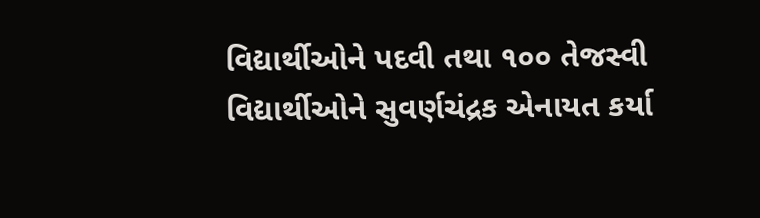વિદ્યાર્થીઓને પદવી તથા ૧૦૦ તેજસ્વી વિદ્યાર્થીઓને સુવર્ણચંદ્રક એનાયત કર્યા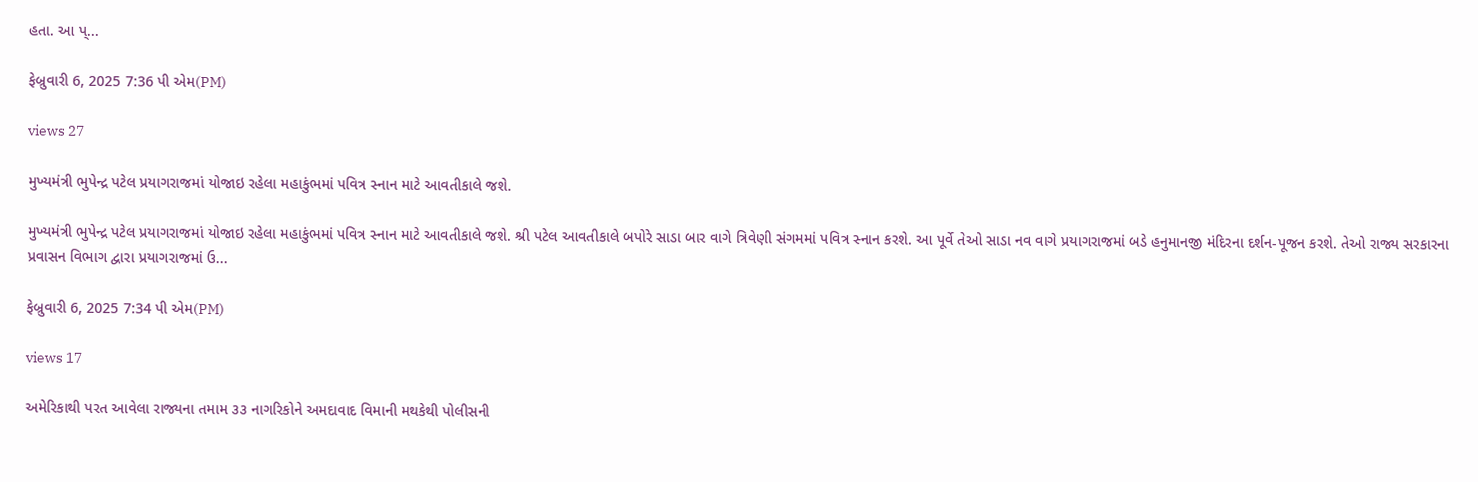હતા. આ પ્...

ફેબ્રુવારી 6, 2025 7:36 પી એમ(PM)

views 27

મુખ્યમંત્રી ભુપેન્દ્ર પટેલ પ્રયાગરાજમાં યોજાઇ રહેલા મહાકુંભમાં પવિત્ર સ્નાન માટે આવતીકાલે જશે.

મુખ્યમંત્રી ભુપેન્દ્ર પટેલ પ્રયાગરાજમાં યોજાઇ રહેલા મહાકુંભમાં પવિત્ર સ્નાન માટે આવતીકાલે જશે. શ્રી પટેલ આવતીકાલે બપોરે સાડા બાર વાગે ત્રિવેણી સંગમમાં પવિત્ર સ્નાન કરશે. આ પૂર્વે તેઓ સાડા નવ વાગે પ્રયાગરાજમાં બડે હનુમાનજી મંદિરના દર્શન-પૂજન કરશે. તેઓ રાજ્ય સરકારના પ્રવાસન વિભાગ દ્વારા પ્રયાગરાજમાં ઉ...

ફેબ્રુવારી 6, 2025 7:34 પી એમ(PM)

views 17

અમેરિકાથી પરત આવેલા રાજ્યના તમામ ૩૩ નાગરિકોને અમદાવાદ વિમાની મથકેથી પોલીસની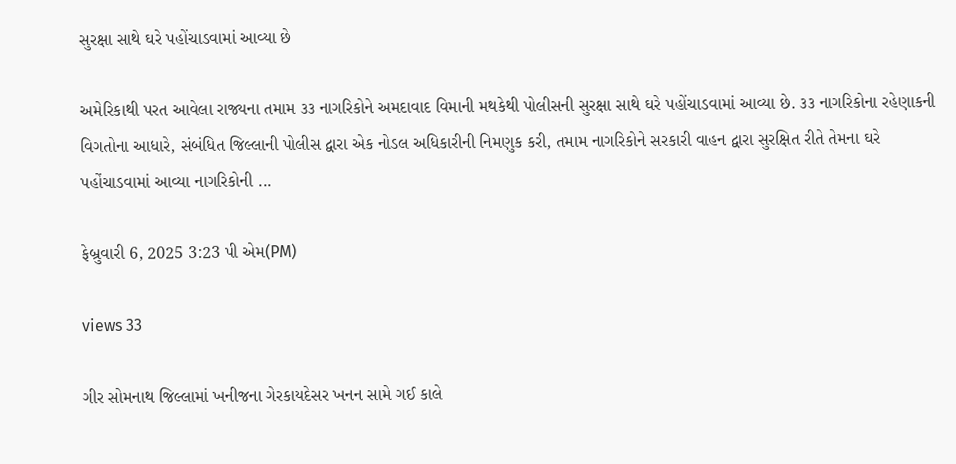સુરક્ષા સાથે ઘરે પહોંચાડવામાં આવ્યા છે

અમેરિકાથી પરત આવેલા રાજ્યના તમામ ૩૩ નાગરિકોને અમદાવાદ વિમાની મથકેથી પોલીસની સુરક્ષા સાથે ઘરે પહોંચાડવામાં આવ્યા છે. ૩૩ નાગરિકોના રહેણાકની વિગતોના આધારે, સંબંધિત જિલ્લાની પોલીસ દ્વારા એક નોડલ અધિકારીની નિમણુક કરી, તમામ નાગરિકોને સરકારી વાહન દ્વારા સુરક્ષિત રીતે તેમના ઘરે પહોંચાડવામાં આવ્યા નાગરિકોની ...

ફેબ્રુવારી 6, 2025 3:23 પી એમ(PM)

views 33

ગીર સોમનાથ જિલ્લામાં ખનીજના ગેરકાયદેસર ખનન સામે ગઈ કાલે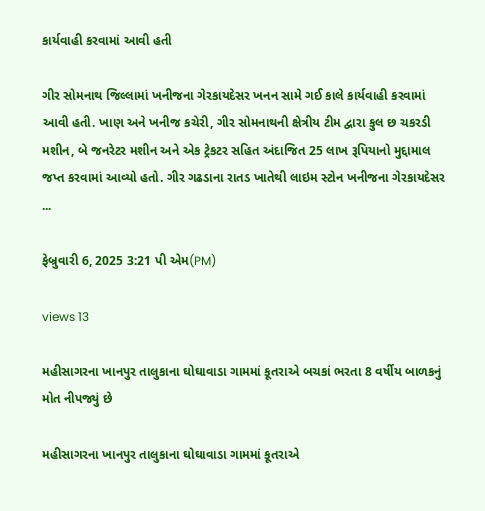કાર્યવાહી કરવામાં આવી હતી

ગીર સોમનાથ જિલ્લામાં ખનીજના ગેરકાયદેસર ખનન સામે ગઈ કાલે કાર્યવાહી કરવામાં આવી હતી. ખાણ અને ખનીજ કચેરી, ગીર સોમનાથની ક્ષેત્રીય ટીમ દ્વારા કુલ છ ચકરડી મશીન, બે જનરેટર મશીન અને એક ટ્રેકટર સહિત અંદાજિત 25 લાખ રૂપિયાનો મુદ્દામાલ જપ્ત કરવામાં આવ્યો હતો. ગીર ગઢડાના રાતડ ખાતેથી લાઇમ સ્ટોન ખનીજના ગેરકાયદેસર ...

ફેબ્રુવારી 6, 2025 3:21 પી એમ(PM)

views 13

મહીસાગરના ખાનપુર તાલુકાના ઘોઘાવાડા ગામમાં કૂતરાએ બચકાં ભરતા 8 વર્ષીય બાળકનું મોત નીપજ્યું છે

મહીસાગરના ખાનપુર તાલુકાના ઘોઘાવાડા ગામમાં કૂતરાએ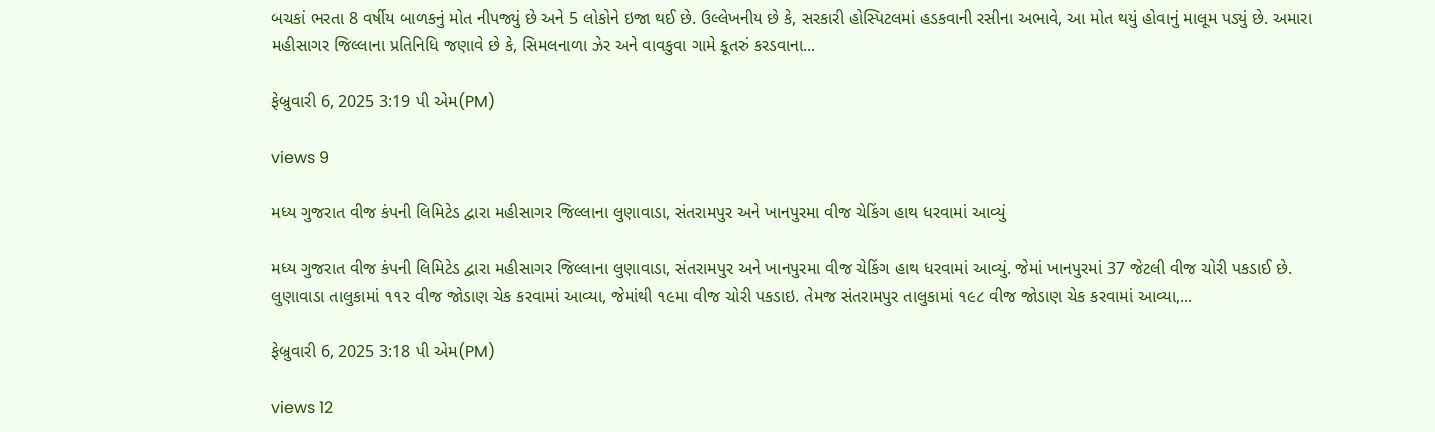બચકાં ભરતા 8 વર્ષીય બાળકનું મોત નીપજ્યું છે અને 5 લોકોને ઇજા થઈ છે. ઉલ્લેખનીય છે કે, સરકારી હોસ્પિટલમાં હડકવાની રસીના અભાવે, આ મોત થયું હોવાનું માલૂમ પડ્યું છે. અમારા મહીસાગર જિલ્લાના પ્રતિનિધિ જણાવે છે કે, સિમલનાળા ઝેર અને વાવકુવા ગામે કૂતરું કરડવાના...

ફેબ્રુવારી 6, 2025 3:19 પી એમ(PM)

views 9

મધ્ય ગુજરાત વીજ કંપની લિમિટેડ દ્વારા મહીસાગર જિલ્લાના લુણાવાડા, સંતરામપુર અને ખાનપુરમા વીજ ચેકિંગ હાથ ધરવામાં આવ્યું

મધ્ય ગુજરાત વીજ કંપની લિમિટેડ દ્વારા મહીસાગર જિલ્લાના લુણાવાડા, સંતરામપુર અને ખાનપુરમા વીજ ચેકિંગ હાથ ધરવામાં આવ્યું. જેમાં ખાનપુરમાં 37 જેટલી વીજ ચોરી પકડાઈ છે. લુણાવાડા તાલુકામાં ૧૧૨ વીજ જોડાણ ચેક કરવામાં આવ્યા, જેમાંથી ૧૯મા વીજ ચોરી પકડાઇ. તેમજ સંતરામપુર તાલુકામાં ૧૯૮ વીજ જોડાણ ચેક કરવામાં આવ્યા,...

ફેબ્રુવારી 6, 2025 3:18 પી એમ(PM)

views 12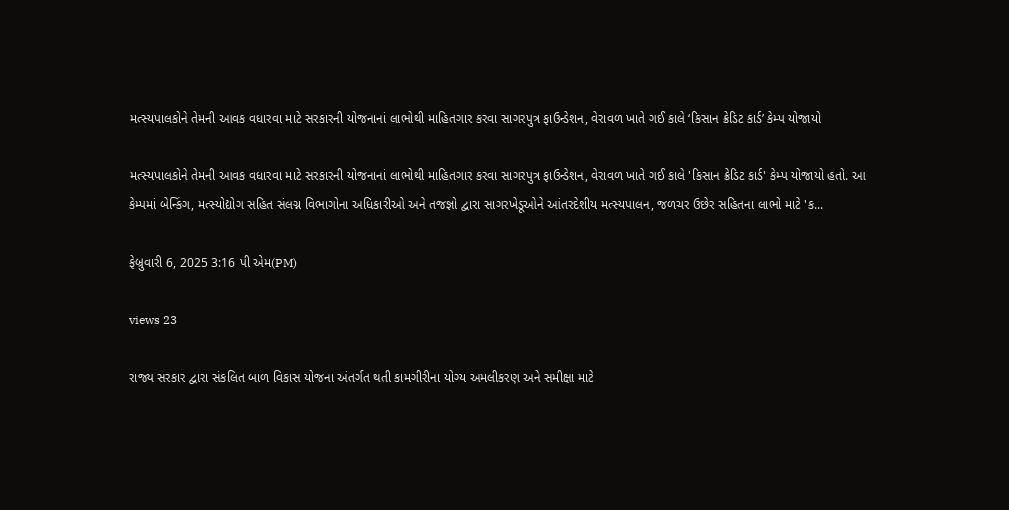મત્સ્યપાલકોને તેમની આવક વધારવા માટે સરકારની યોજનાનાં લાભોથી માહિતગાર કરવા સાગરપુત્ર ફાઉન્ડેશન, વેરાવળ ખાતે ગઈ કાલે ‘કિસાન ક્રેડિટ કાર્ડ’ કેમ્પ યોજાયો

મત્સ્યપાલકોને તેમની આવક વધારવા માટે સરકારની યોજનાનાં લાભોથી માહિતગાર કરવા સાગરપુત્ર ફાઉન્ડેશન, વેરાવળ ખાતે ગઈ કાલે 'કિસાન ક્રેડિટ કાર્ડ' કેમ્પ યોજાયો હતો. આ કેમ્પમાં બેન્કિંગ, મત્સ્યોદ્યોગ સહિત સંલગ્ન વિભાગોના અધિકારીઓ અને તજજ્ઞો દ્વારા સાગરખેડૂઓને આંતરદેશીય મત્સ્યપાલન, જળચર ઉછેર સહિતના લાભો માટે 'ક...

ફેબ્રુવારી 6, 2025 3:16 પી એમ(PM)

views 23

રાજ્ય સરકાર દ્વારા સંકલિત બાળ વિકાસ યોજના અંતર્ગત થતી કામગીરીના યોગ્ય અમલીકરણ અને સમીક્ષા માટે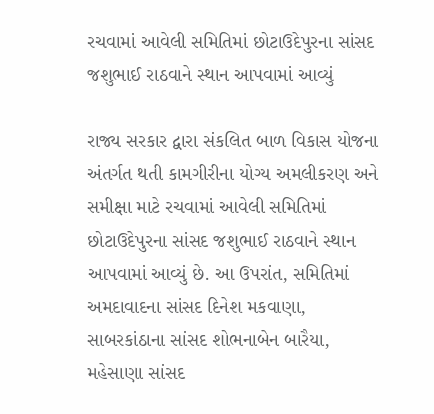રચવામાં આવેલી સમિતિમાં છોટાઉદેપુરના સાંસદ જશુભાઈ રાઠવાને સ્થાન આપવામાં આવ્યું

રાજ્ય સરકાર દ્વારા સંકલિત બાળ વિકાસ યોજના અંતર્ગત થતી કામગીરીના યોગ્ય અમલીકરણ અને સમીક્ષા માટે રચવામાં આવેલી સમિતિમાં છોટાઉદેપુરના સાંસદ જશુભાઈ રાઠવાને સ્થાન આપવામાં આવ્યું છે. આ ઉપરાંત, સમિતિમાં અમદાવાદના સાંસદ દિનેશ મકવાણા, સાબરકાંઠાના સાંસદ શોભનાબેન બારૈયા, મહેસાણા સાંસદ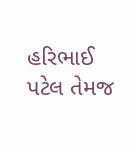હરિભાઈ પટેલ તેમજ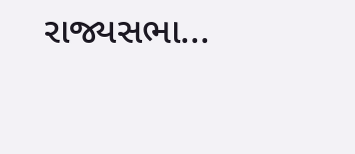રાજ્યસભા...